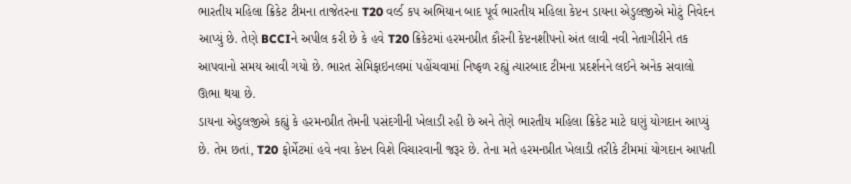ભારતીય મહિલા ક્રિકેટ ટીમના તાજેતરના T20 વર્લ્ડ કપ અભિયાન બાદ પૂર્વ ભારતીય મહિલા કેપ્ટન ડાયના એડુલજીએ મોટું નિવેદન આપ્યું છે. તેણે BCCIને અપીલ કરી છે કે હવે T20 ક્રિકેટમાં હરમનપ્રીત કૌરની કેપ્ટનશીપનો અંત લાવી નવી નેતાગીરીને તક આપવાનો સમય આવી ગયો છે. ભારત સેમિફાઇનલમાં પહોંચવામાં નિષ્ફળ રહ્યું ત્યારબાદ ટીમના પ્રદર્શનને લઈને અનેક સવાલો ઊભા થયા છે.
ડાયના એડુલજીએ કહ્યું કે હરમનપ્રીત તેમની પસંદગીની ખેલાડી રહી છે અને તેણે ભારતીય મહિલા ક્રિકેટ માટે ઘણું યોગદાન આપ્યું છે. તેમ છતાં, T20 ફોર્મેટમાં હવે નવા કેપ્ટન વિશે વિચારવાની જરૂર છે. તેના મતે હરમનપ્રીત ખેલાડી તરીકે ટીમમાં યોગદાન આપતી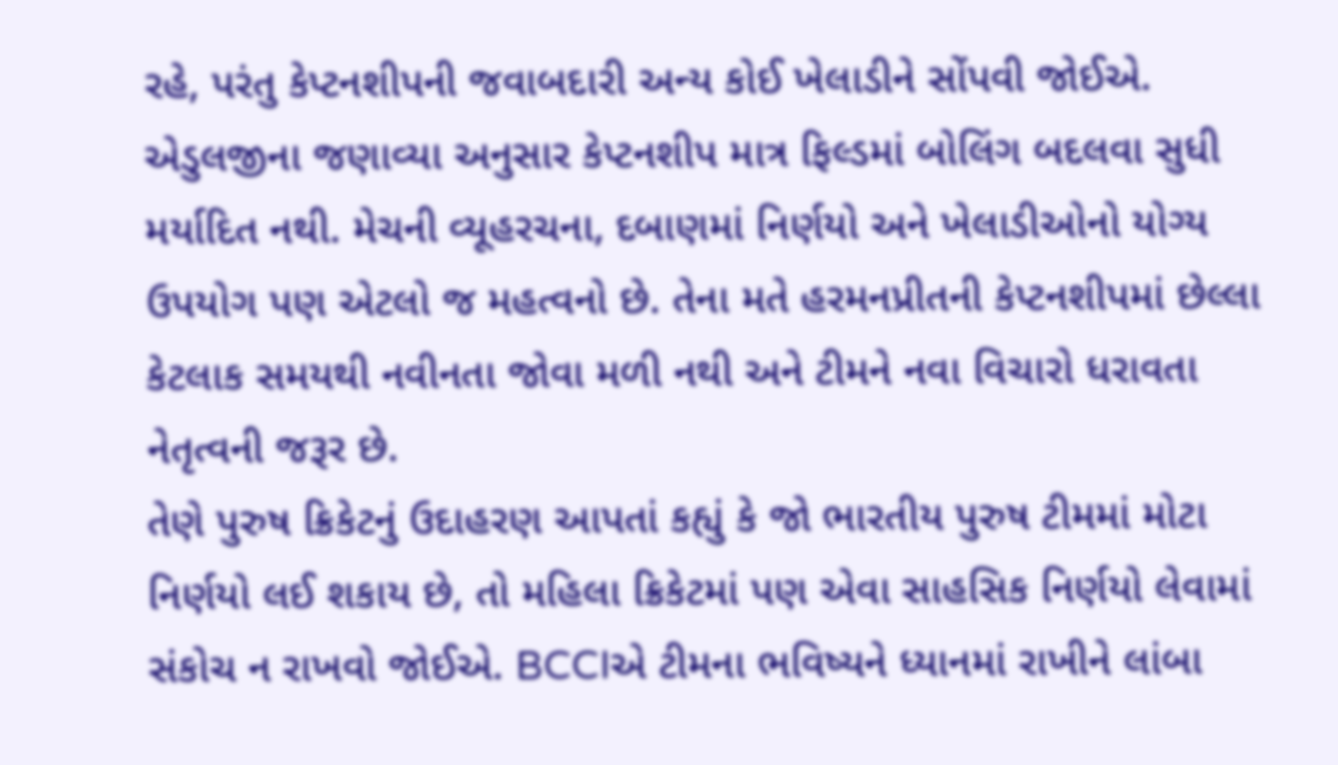રહે, પરંતુ કેપ્ટનશીપની જવાબદારી અન્ય કોઈ ખેલાડીને સોંપવી જોઈએ.
એડુલજીના જણાવ્યા અનુસાર કેપ્ટનશીપ માત્ર ફિલ્ડમાં બોલિંગ બદલવા સુધી મર્યાદિત નથી. મેચની વ્યૂહરચના, દબાણમાં નિર્ણયો અને ખેલાડીઓનો યોગ્ય ઉપયોગ પણ એટલો જ મહત્વનો છે. તેના મતે હરમનપ્રીતની કેપ્ટનશીપમાં છેલ્લા કેટલાક સમયથી નવીનતા જોવા મળી નથી અને ટીમને નવા વિચારો ધરાવતા નેતૃત્વની જરૂર છે.
તેણે પુરુષ ક્રિકેટનું ઉદાહરણ આપતાં કહ્યું કે જો ભારતીય પુરુષ ટીમમાં મોટા નિર્ણયો લઈ શકાય છે, તો મહિલા ક્રિકેટમાં પણ એવા સાહસિક નિર્ણયો લેવામાં સંકોચ ન રાખવો જોઈએ. BCCIએ ટીમના ભવિષ્યને ધ્યાનમાં રાખીને લાંબા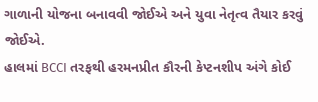ગાળાની યોજના બનાવવી જોઈએ અને યુવા નેતૃત્વ તૈયાર કરવું જોઈએ.
હાલમાં BCCI તરફથી હરમનપ્રીત કૌરની કેપ્ટનશીપ અંગે કોઈ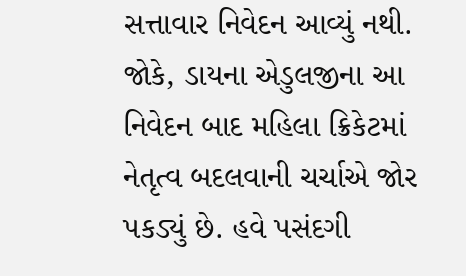સત્તાવાર નિવેદન આવ્યું નથી. જોકે, ડાયના એડુલજીના આ નિવેદન બાદ મહિલા ક્રિકેટમાં નેતૃત્વ બદલવાની ચર્ચાએ જોર પકડ્યું છે. હવે પસંદગી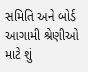સમિતિ અને બોર્ડ આગામી શ્રેણીઓ માટે શું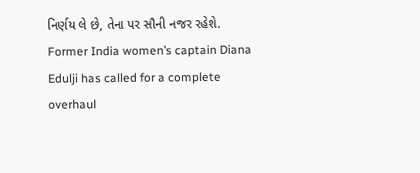નિર્ણય લે છે, તેના પર સૌની નજર રહેશે.
Former India women’s captain Diana Edulji has called for a complete overhaul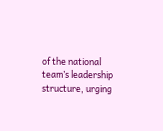of the national team’s leadership structure, urging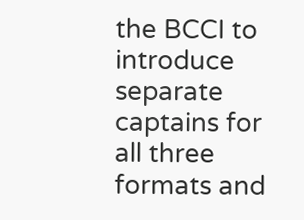the BCCI to introduce separate captains for all three formats and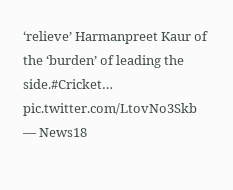‘relieve’ Harmanpreet Kaur of the ‘burden’ of leading the side.#Cricket… pic.twitter.com/LtovNo3Skb
— News18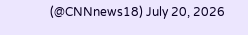(@CNNnews18) July 20, 2026